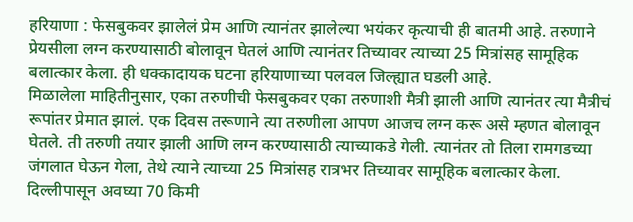हरियाणा : फेसबुकवर झालेलं प्रेम आणि त्यानंतर झालेल्या भयंकर कृत्याची ही बातमी आहे. तरुणाने प्रेयसीला लग्न करण्यासाठी बोलावून घेतलं आणि त्यानंतर तिच्यावर त्याच्या 25 मित्रांसह सामूहिक बलात्कार केला. ही धक्कादायक घटना हरियाणाच्या पलवल जिल्ह्यात घडली आहे.
मिळालेला माहितीनुसार, एका तरुणीची फेसबुकवर एका तरुणाशी मैत्री झाली आणि त्यानंतर त्या मैत्रीचं रूपांतर प्रेमात झालं. एक दिवस तरूणाने त्या तरुणीला आपण आजच लग्न करू असे म्हणत बोलावून घेतले. ती तरुणी तयार झाली आणि लग्न करण्यासाठी त्याच्याकडे गेली. त्यानंतर तो तिला रामगडच्या जंगलात घेऊन गेला, तेथे त्याने त्याच्या 25 मित्रांसह रात्रभर तिच्यावर सामूहिक बलात्कार केला. दिल्लीपासून अवघ्या 70 किमी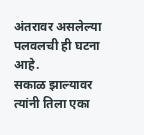अंतरावर असलेल्या पलवलची ही घटना आहे.
सकाळ झाल्यावर त्यांनी तिला एका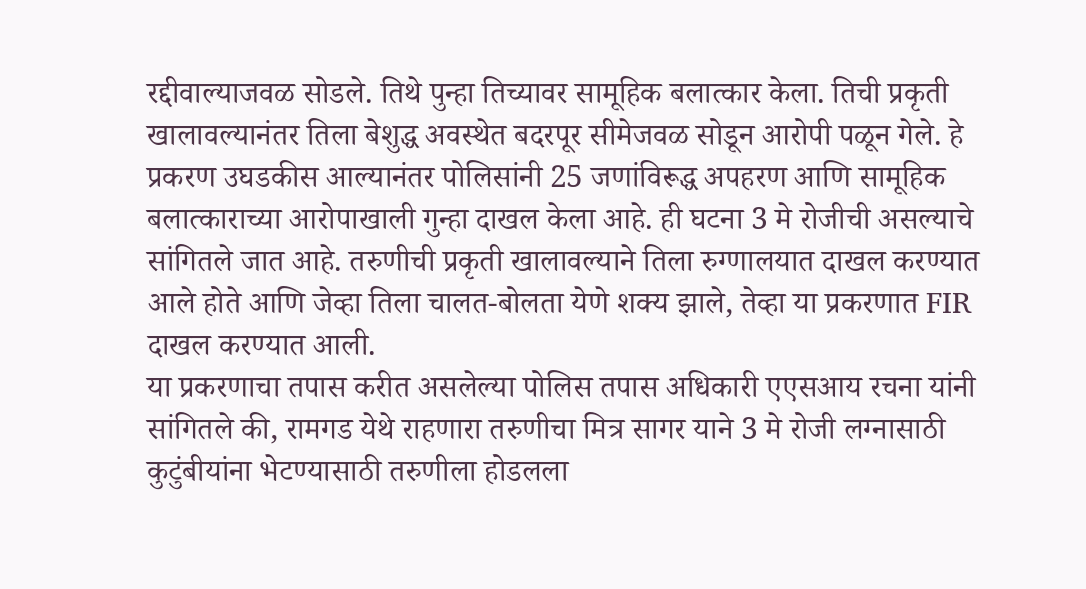रद्दीवाल्याजवळ सोडले. तिथे पुन्हा तिच्यावर सामूहिक बलात्कार केला. तिची प्रकृती खालावल्यानंतर तिला बेशुद्ध अवस्थेत बदरपूर सीमेजवळ सोडून आरोपी पळून गेले. हे प्रकरण उघडकीस आल्यानंतर पोलिसांनी 25 जणांविरूद्ध अपहरण आणि सामूहिक बलात्काराच्या आरोपाखाली गुन्हा दाखल केला आहे. ही घटना 3 मे रोजीची असल्याचे सांगितले जात आहे. तरुणीची प्रकृती खालावल्याने तिला रुग्णालयात दाखल करण्यात आले होते आणि जेव्हा तिला चालत-बोलता येणे शक्य झाले, तेव्हा या प्रकरणात FIR दाखल करण्यात आली.
या प्रकरणाचा तपास करीत असलेल्या पोलिस तपास अधिकारी एएसआय रचना यांनी सांगितले की, रामगड येथे राहणारा तरुणीचा मित्र सागर याने 3 मे रोजी लग्नासाठी कुटुंबीयांना भेटण्यासाठी तरुणीला होडलला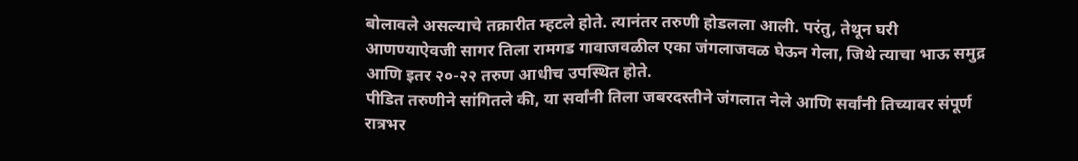बोलावले असल्याचे तक्रारीत म्हटले होते. त्यानंतर तरुणी होडलला आली. परंतु, तेथून घरी आणण्याऐवजी सागर तिला रामगड गावाजवळील एका जंगलाजवळ घेऊन गेला, जिथे त्याचा भाऊ समुद्र आणि इतर २०-२२ तरुण आधीच उपस्थित होते.
पीडित तरुणीने सांगितले की, या सर्वांनी तिला जबरदस्तीने जंगलात नेले आणि सर्वांनी तिच्यावर संपूर्ण रात्रभर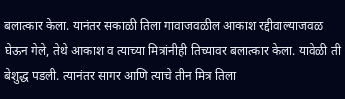बलात्कार केला. यानंतर सकाळी तिला गावाजवळील आकाश रद्दीवाल्याजवळ घेऊन गेले, तेथे आकाश व त्याच्या मित्रांनीही तिच्यावर बलात्कार केला. यावेळी ती बेशुद्ध पडली. त्यानंतर सागर आणि त्याचे तीन मित्र तिला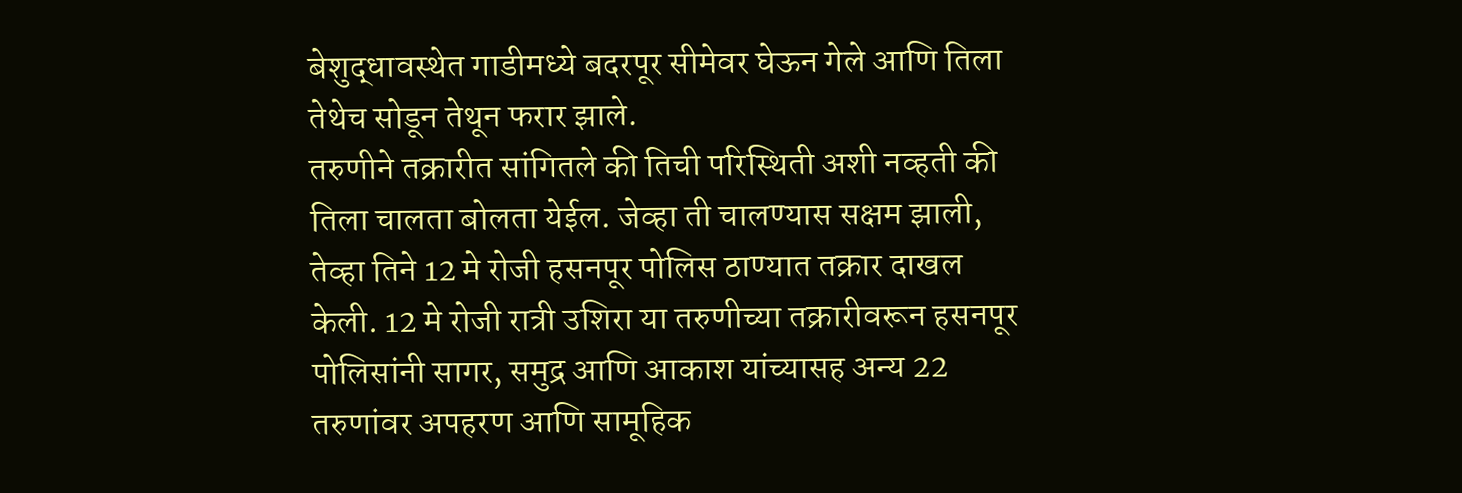बेशुद्धावस्थेत गाडीमध्ये बदरपूर सीमेवर घेऊन गेले आणि तिला तेथेच सोडून तेथून फरार झाले.
तरुणीने तक्रारीत सांगितले की तिची परिस्थिती अशी नव्हती की तिला चालता बोलता येईल. जेव्हा ती चालण्यास सक्षम झाली, तेव्हा तिने 12 मे रोजी हसनपूर पोलिस ठाण्यात तक्रार दाखल केली. 12 मे रोजी रात्री उशिरा या तरुणीच्या तक्रारीवरून हसनपूर पोलिसांनी सागर, समुद्र आणि आकाश यांच्यासह अन्य 22 तरुणांवर अपहरण आणि सामूहिक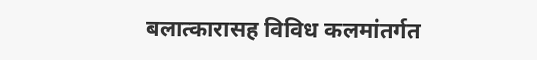बलात्कारासह विविध कलमांतर्गत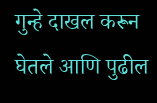गुन्हे दाखल करून घेतले आणि पुढील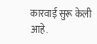कारवाई सुरू केली आहे.